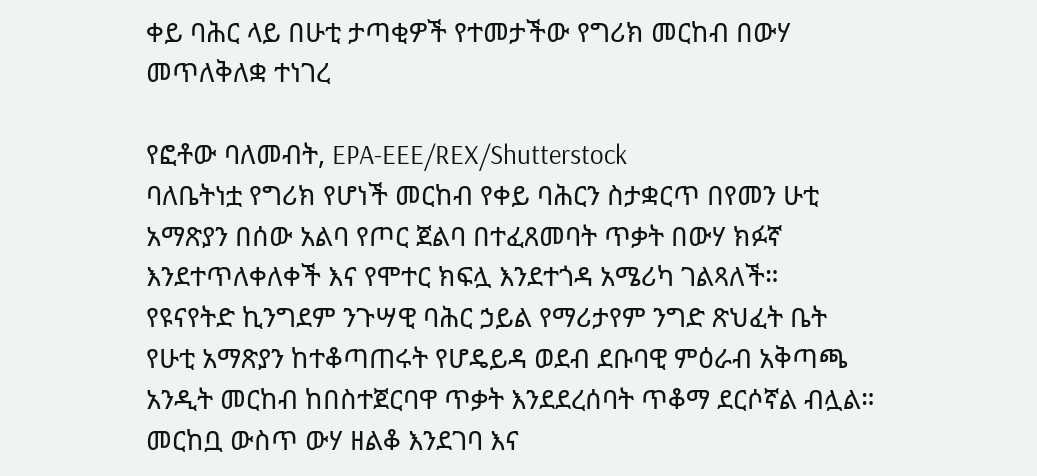ቀይ ባሕር ላይ በሁቲ ታጣቂዎች የተመታችው የግሪክ መርከብ በውሃ መጥለቅለቋ ተነገረ

የፎቶው ባለመብት, EPA-EEE/REX/Shutterstock
ባለቤትነቷ የግሪክ የሆነች መርከብ የቀይ ባሕርን ስታቋርጥ በየመን ሁቲ አማጽያን በሰው አልባ የጦር ጀልባ በተፈጸመባት ጥቃት በውሃ ክፉኛ እንደተጥለቀለቀች እና የሞተር ክፍሏ እንደተጎዳ አሜሪካ ገልጻለች።
የዩናየትድ ኪንግደም ንጉሣዊ ባሕር ኃይል የማሪታየም ንግድ ጽህፈት ቤት የሁቲ አማጽያን ከተቆጣጠሩት የሆዴይዳ ወደብ ደቡባዊ ምዕራብ አቅጣጫ አንዲት መርከብ ከበስተጀርባዋ ጥቃት እንደደረሰባት ጥቆማ ደርሶኛል ብሏል።
መርከቧ ውስጥ ውሃ ዘልቆ እንደገባ እና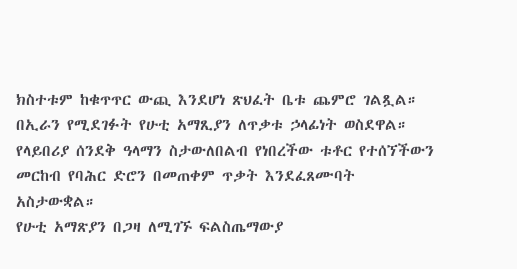ክስተቱም ከቁጥጥር ውጪ እንደሆነ ጽህፈት ቤቱ ጨምሮ ገልጿል።
በኢራን የሚደገፉት የሁቲ አማጺያን ለጥቃቱ ኃላፊነት ወስደዋል። የላይበሪያ ሰንደቅ ዓላማን ስታውለበልብ የነበረችው ቱቶር የተሰኘችውን መርከብ የባሕር ድሮን በመጠቀም ጥቃት እንደፈጸሙባት አስታውቋል።
የሁቲ አማጽያን በጋዛ ለሚገኙ ፍልስጤማውያ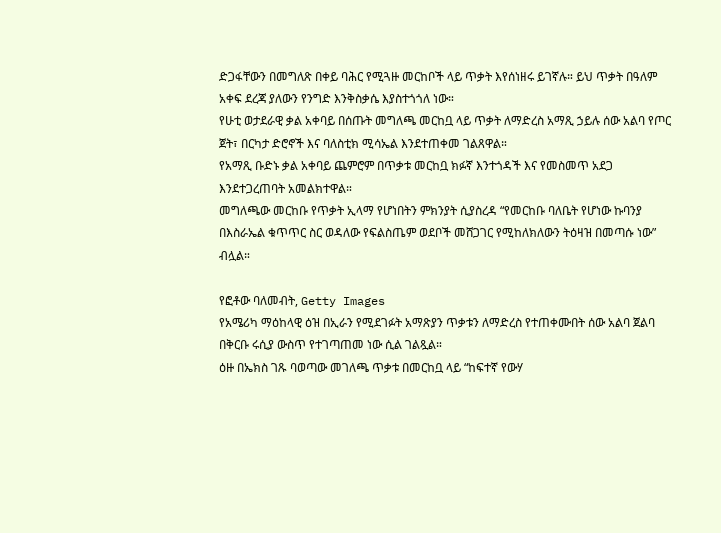ድጋፋቸውን በመግለጽ በቀይ ባሕር የሚጓዙ መርከቦች ላይ ጥቃት እየሰነዘሩ ይገኛሉ። ይህ ጥቃት በዓለም አቀፍ ደረጃ ያለውን የንግድ እንቅስቃሴ እያስተጎጎለ ነው።
የሁቲ ወታደራዊ ቃል አቀባይ በሰጡት መግለጫ መርከቧ ላይ ጥቃት ለማድረስ አማጺ ኃይሉ ሰው አልባ የጦር ጀት፣ በርካታ ድሮኖች እና ባለስቲክ ሚሳኤል እንደተጠቀመ ገልጸዋል።
የአማጺ ቡድኑ ቃል አቀባይ ጨምሮም በጥቃቱ መርከቧ ክፉኛ እንተጎዳች እና የመስመጥ አደጋ እንደተጋረጠባት አመልክተዋል።
መግለጫው መርከቡ የጥቃት ኢላማ የሆነበትን ምክንያት ሲያስረዳ “የመርከቡ ባለቤት የሆነው ኩባንያ በእስራኤል ቁጥጥር ስር ወዳለው የፍልስጤም ወደቦች መሸጋገር የሚከለክለውን ትዕዛዝ በመጣሱ ነው” ብሏል።

የፎቶው ባለመብት, Getty Images
የአሜሪካ ማዕከላዊ ዕዝ በኢራን የሚደገፉት አማጽያን ጥቃቱን ለማድረስ የተጠቀሙበት ሰው አልባ ጀልባ በቅርቡ ሩሲያ ውስጥ የተገጣጠመ ነው ሲል ገልጿል።
ዕዙ በኤክስ ገጹ ባወጣው መገለጫ ጥቃቱ በመርከቧ ላይ “ከፍተኛ የውሃ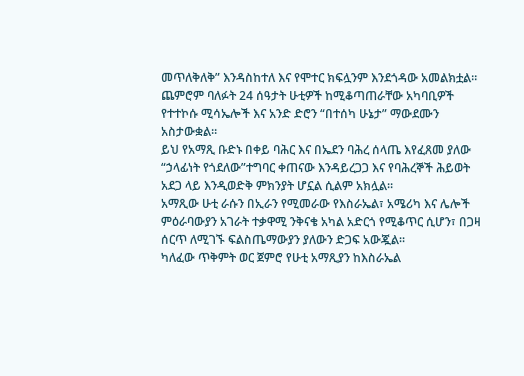መጥለቅለቅ” እንዳስከተለ እና የሞተር ክፍሏንም እንደጎዳው አመልክቷል።
ጨምሮም ባለፉት 24 ሰዓታት ሁቲዎች ከሚቆጣጠራቸው አካባቢዎች የተተኮሱ ሚሳኤሎች እና አንድ ድሮን “በተሰካ ሁኔታ” ማውደሙን አስታውቋል።
ይህ የአማጺ ቡድኑ በቀይ ባሕር እና በኤደን ባሕረ ሰላጤ እየፈጸመ ያለው “ኃላፊነት የጎደለው”ተግባር ቀጠናው እንዳይረጋጋ እና የባሕረኞች ሕይወት አደጋ ላይ እንዲወድቅ ምክንያት ሆኗል ሲልም አክሏል።
አማጺው ሁቲ ራሱን በኢራን የሚመራው የእስራኤል፣ አሜሪካ እና ሌሎች ምዕራባውያን አገራት ተቃዋሚ ንቅናቄ አካል አድርጎ የሚቆጥር ሲሆን፣ በጋዛ ሰርጥ ለሚገኙ ፍልስጤማውያን ያለውን ድጋፍ አውጇል።
ካለፈው ጥቅምት ወር ጀምሮ የሁቲ አማጺያን ከእስራኤል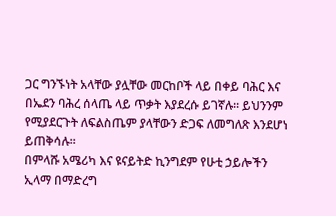ጋር ግንኙነት አላቸው ያሏቸው መርከቦች ላይ በቀይ ባሕር እና በኤደን ባሕረ ሰላጤ ላይ ጥቃት እያደረሱ ይገኛሉ። ይህንንም የሚያደርጉት ለፍልስጤም ያላቸውን ድጋፍ ለመግለጽ እንደሆነ ይጠቅሳሉ።
በምላሹ አሜሪካ እና ዩናይትድ ኪንግደም የሁቲ ኃይሎችን ኢላማ በማድረግ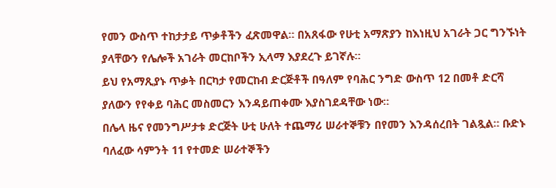የመን ውስጥ ተከታታይ ጥቃቶችን ፈጽመዋል። በአጸፋው የሁቲ አማጽያን ከእነዚህ አገራት ጋር ግንኙነት ያላቸውን የሌሎች አገራት መርከቦችን ኢላማ እያደረጉ ይገኛሉ።
ይህ የአማጺያኑ ጥቃት በርካታ የመርከብ ድርጅቶች በዓለም የባሕር ንግድ ውስጥ 12 በመቶ ድርሻ ያለውን የየቀይ ባሕር መስመርን እንዳይጠቀሙ እያስገደዳቸው ነው።
በሌላ ዜና የመንግሥታቱ ድርጅት ሁቲ ሁለት ተጨማሪ ሠራተኞቹን በየመን እንዳሰረበት ገልጿል። ቡድኑ ባለፈው ሳምንት 11 የተመድ ሠራተኞችን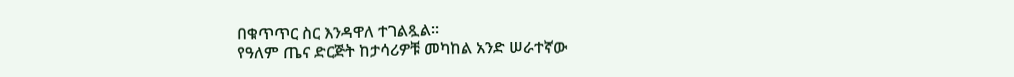በቁጥጥር ስር እንዳዋለ ተገልጿል።
የዓለም ጤና ድርጅት ከታሳሪዎቹ መካከል አንድ ሠራተኛው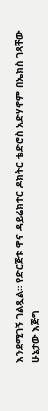እንደሚገኝ ገልጿል። የድርጅቱ ዋና ዳይሬክተር ዶክትር ቴድሮስ አድሃኖም በኤክስ ገጻቸው ሁኔታው እጅግ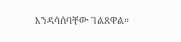እንዳሳሰባቸው ገልጸዋል።